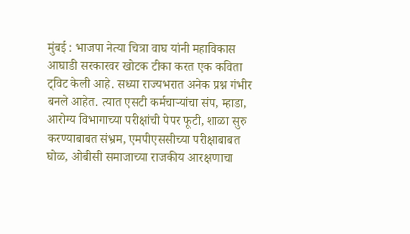मुंबई : भाजपा नेत्या चित्रा वाघ यांनी महाविकास आघाडी सरकारवर खोटक टीका करत एक कविता ट्विट केली आहे. सध्या राज्यभरात अनेक प्रश्न गंभीर बनले आहेत. त्यात एसटी कर्मचाऱ्यांचा संप, म्हाडा, आरोग्य विभागाच्या परीक्षांची पेपर फूटी, शाळा सुरु करण्याबाबत संभ्रम, एमपीएससीच्या परीक्षाबाबत घोळ, ओबीसी समाजाच्या राजकीय आरक्षणाचा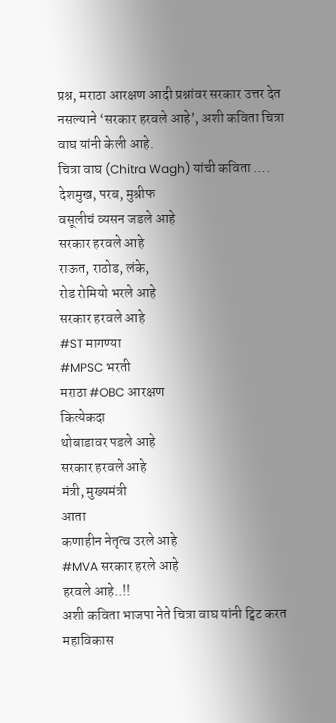प्रश्न, मराठा आरक्षण आदी प्रश्नांवर सरकार उत्तर देत नसल्याने ‘सरकार हरवले आहे’, अशी कविता चित्रा वाघ यांनी केली आहे.
चित्रा वाघ (Chitra Wagh) यांची कविता ….
देशमुख, परब, मुश्रीफ
वसूलीचं व्यसन जडले आहे
सरकार हरवले आहे
राऊत, राठोड, लंके,
रोड रोमियो भरले आहे
सरकार हरवले आहे
#ST मागण्या
#MPSC भरती
मराठा #OBC आरक्षण
कित्येकदा
थोबाडावर पडले आहे
सरकार हरवले आहे
मंत्री, मुख्यमंत्री
आता
कणाहीन नेतृत्व उरले आहे
#MVA सरकार हरले आहे
हरवले आहे..!!
अशी कविता भाजपा नेते चित्रा वाघ यांनी ट्विट करत महाविकास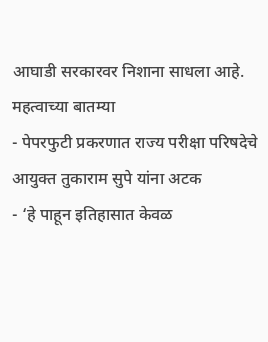आघाडी सरकारवर निशाना साधला आहे.
महत्वाच्या बातम्या
- पेपरफुटी प्रकरणात राज्य परीक्षा परिषदेचे आयुक्त तुकाराम सुपे यांना अटक
- ‘हे पाहून इतिहासात केवळ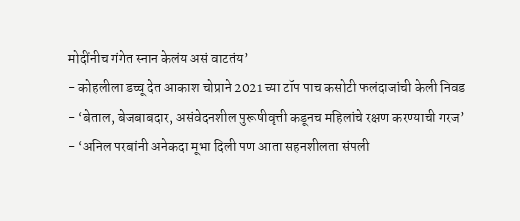मोदींनीच गंगेत स्नान केलंय असं वाटतंय’
- कोहलीला डच्चू देत आकाश चोप्राने 2021 च्या टॉप पाच कसोटी फलंदाजांची केली निवड
- ‘बेताल, बेजबाबदार, असंवेदनशील पुरूषीवृत्ती कडूनच महिलांचे रक्षण करण्याची गरज’
- ‘अनिल परबांनी अनेकदा मूभा दिली पण आता सहनशीलता संपली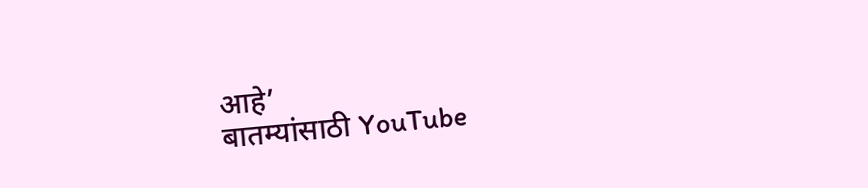आहे’
बातम्यांसाठी YouTube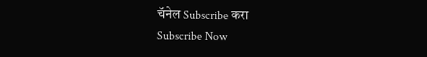चॅनेल Subscribe करा
Subscribe Now